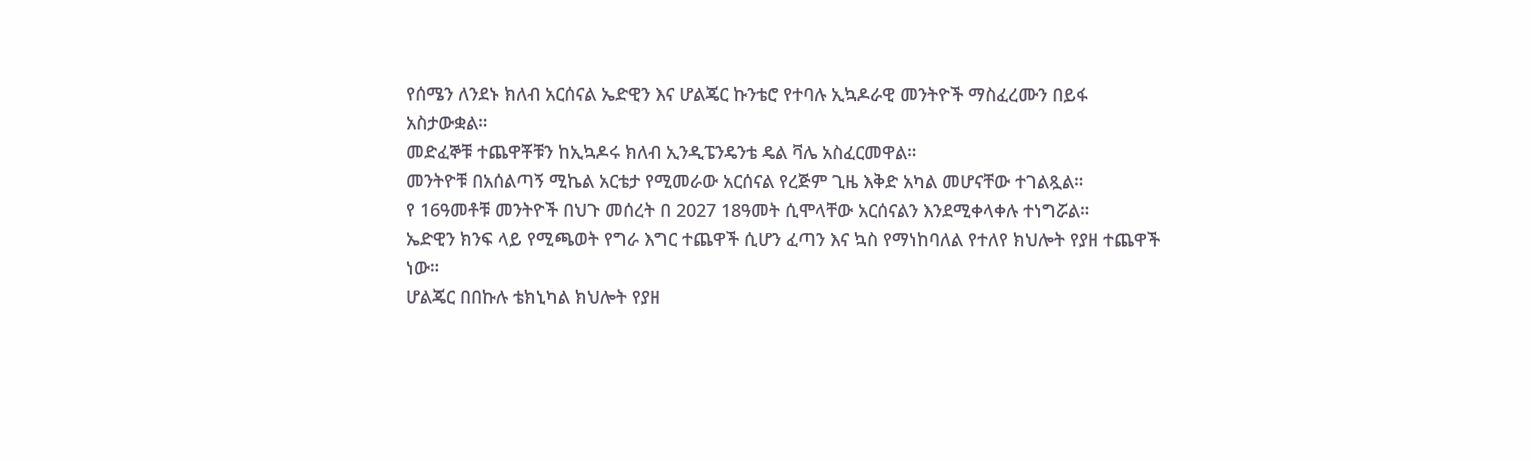የሰሜን ለንደኑ ክለብ አርሰናል ኤድዊን እና ሆልጄር ኩንቴሮ የተባሉ ኢኳዶራዊ መንትዮች ማስፈረሙን በይፋ አስታውቋል።
መድፈኞቹ ተጨዋቾቹን ከኢኳዶሩ ክለብ ኢንዲፔንዴንቴ ዴል ቫሌ አስፈርመዋል።
መንትዮቹ በአሰልጣኝ ሚኬል አርቴታ የሚመራው አርሰናል የረጅም ጊዜ እቅድ አካል መሆናቸው ተገልጿል።
የ 16ዓመቶቹ መንትዮች በህጉ መሰረት በ 2027 18ዓመት ሲሞላቸው አርሰናልን እንደሚቀላቀሉ ተነግሯል።
ኤድዊን ክንፍ ላይ የሚጫወት የግራ እግር ተጨዋች ሲሆን ፈጣን እና ኳስ የማነከባለል የተለየ ክህሎት የያዘ ተጨዋች ነው።
ሆልጄር በበኩሉ ቴክኒካል ክህሎት የያዘ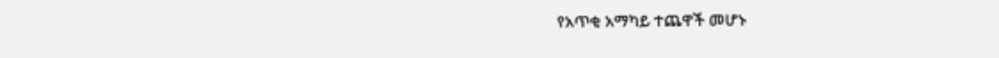የአጥቂ አማካይ ተጨዋች መሆኑ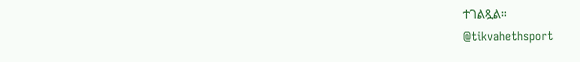ተገልጿል።
@tikvahethsport